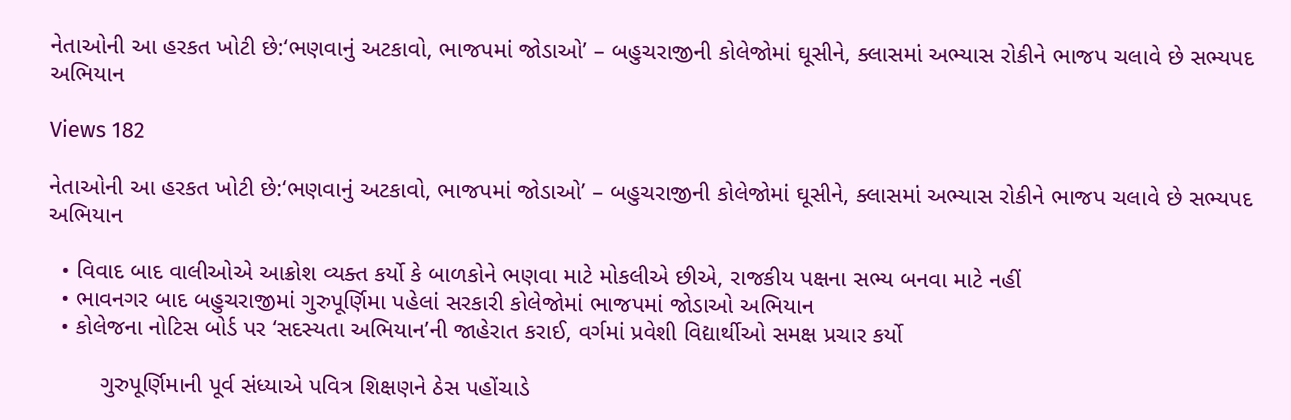નેતાઓની આ હરકત ખોટી છે:‘ભણવાનું અટકાવો, ભાજપમાં જોડાઓ’ – બહુચરાજીની કોલેજોમાં ઘૂસીને, ક્લાસમાં અભ્યાસ રોકીને ભાજપ ચલાવે છે સભ્યપદ અભિયાન

Views 182

નેતાઓની આ હરકત ખોટી છે:‘ભણવાનું અટકાવો, ભાજપમાં જોડાઓ’ – બહુચરાજીની કોલેજોમાં ઘૂસીને, ક્લાસમાં અભ્યાસ રોકીને ભાજપ ચલાવે છે સભ્યપદ અભિયાન

  • વિવાદ બાદ વાલીઓએ આક્રોશ વ્યક્ત કર્યો કે બાળકોને ભણવા માટે મોકલીએ છીએ, રાજકીય પક્ષના સભ્ય બનવા માટે નહીં
  • ભાવનગર બાદ બહુચરાજીમાં ગુરુપૂર્ણિમા પહેલાં સરકારી કોલેજોમાં ભાજપમાં જોડાઓ અભિયાન
  • કોલેજના નોટિસ બોર્ડ પર ‘સદસ્યતા અભિયાન’ની જાહેરાત કરાઈ, વર્ગમાં પ્રવેશી વિદ્યાર્થીઓ સમક્ષ પ્રચાર કર્યો

        ગુરુપૂર્ણિમાની પૂર્વ સંધ્યાએ પવિત્ર શિક્ષણને ઠેસ પહોંચાડે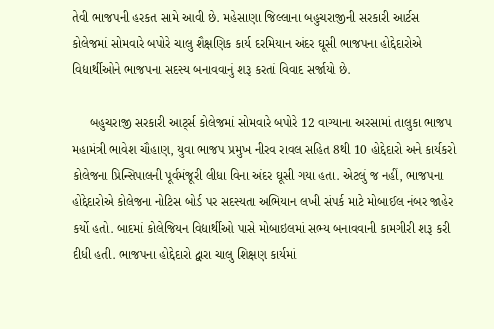તેવી ભાજપની હરકત સામે આવી છે. મહેસાણા જિલ્લાના બહુચરાજીની સરકારી આર્ટસ કોલેજમાં સોમવારે બપોરે ચાલુ શૈક્ષણિક કાર્ય દરમિયાન અંદર ઘૂસી ભાજપના હોદ્દેદારોએ વિદ્યાર્થીઓને ભાજપના સદસ્ય બનાવવાનું શરૂ કરતાં વિવાદ સર્જાયો છે.

     બહુચરાજી સરકારી આર્ટ્સ કોલેજમાં સોમવારે બપોરે 12 વાગ્યાના અરસામાં તાલુકા ભાજપ મહામંત્રી ભાવેશ ચૌહાણ, યુવા ભાજપ પ્રમુખ નીરવ રાવલ સહિત 8થી 10 હોદ્દેદારો અને કાર્યકરો કોલેજના પ્રિન્સિપાલની પૂર્વમંજૂરી લીધા વિના અંદર ઘૂસી ગયા હતા. એટલું જ નહીં, ભાજપના હોદ્દેદારોએ કોલેજના નોટિસ બોર્ડ પર સદસ્યતા અભિયાન લખી સંપર્ક માટે મોબાઈલ નંબર જાહેર કર્યો હતો. બાદમાં કોલેજિયન વિદ્યાર્થીઓ પાસે મોબાઇલમાં સભ્ય બનાવવાની કામગીરી શરૂ કરી દીધી હતી. ભાજપના હોદ્દેદારો દ્વારા ચાલુ શિક્ષણ કાર્યમાં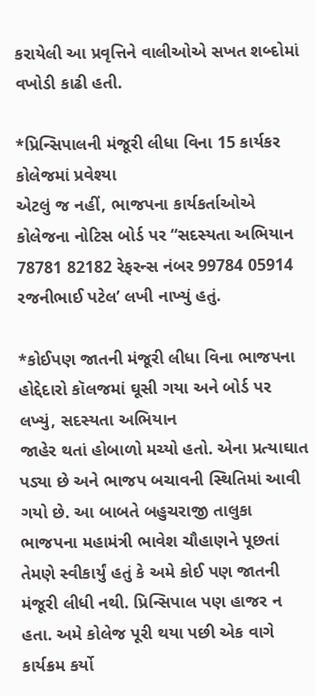કરાયેલી આ પ્રવૃત્તિને વાલીઓએ સખત શબ્દોમાં વખોડી કાઢી હતી.

*પ્રિન્સિપાલની મંજૂરી લીધા વિના 15 કાર્યકર કોલેજમાં પ્રવેશ્યા
એટલું જ નહીં, ભાજપના કાર્યકર્તાઓએ કોલેજના નોટિસ બોર્ડ પર “સદસ્યતા અભિયાન 78781 82182 રેફરન્સ નંબર 99784 05914 રજનીભાઈ પટેલ’ લખી નાખ્યું હતું.

*કોઈપણ જાતની મંજૂરી લીધા વિના ભાજપના હોદ્દેદારો કૉલજમાં ઘૂસી ગયા અને બોર્ડ પર લખ્યું, સદસ્યતા અભિયાન
જાહેર થતાં હોબાળો મચ્યો હતો. એના પ્રત્યાઘાત પડ્યા છે અને ભાજપ બચાવની સ્થિતિમાં આવી ગયો છે. આ બાબતે બહુચરાજી તાલુકા ભાજપના મહામંત્રી ભાવેશ ચૌહાણને પૂછતાં તેમણે સ્વીકાર્યું હતું કે અમે કોઈ પણ જાતની મંજૂરી લીધી નથી. પ્રિન્સિપાલ પણ હાજર ન હતા. અમે કોલેજ પૂરી થયા પછી એક વાગે કાર્યક્રમ કર્યો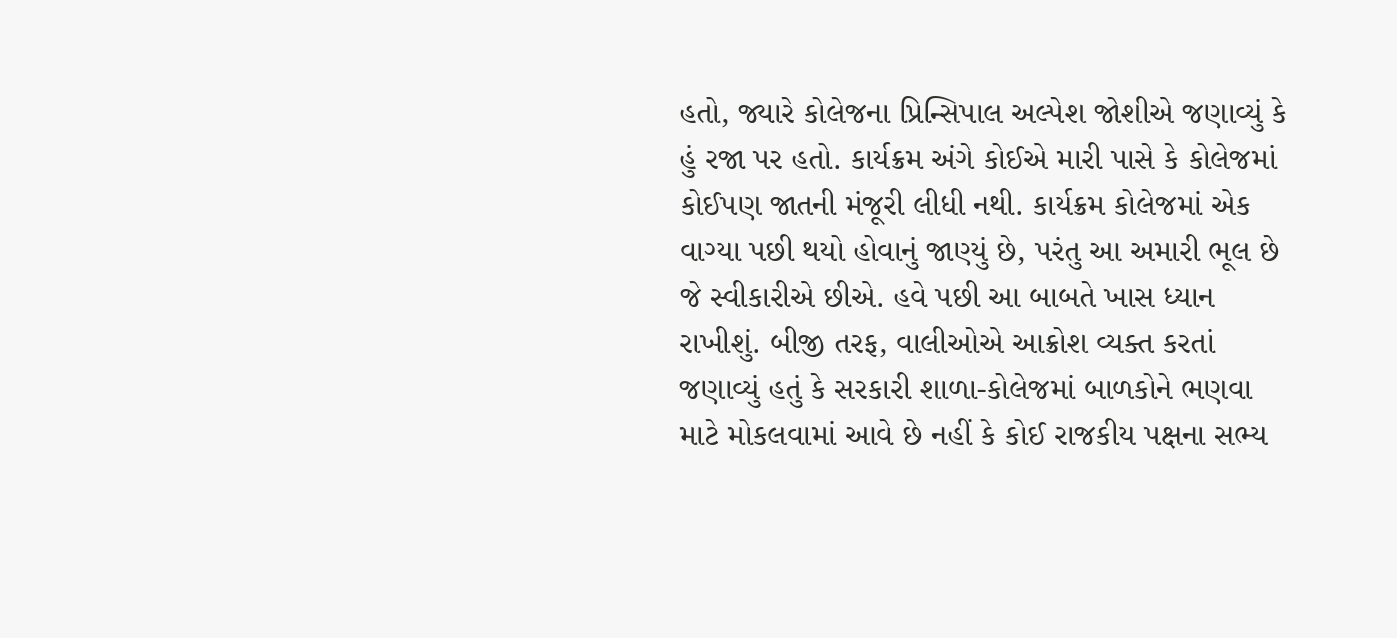હતો, જ્યારે કોલેજના પ્રિન્સિપાલ અલ્પેશ જોશીએ જણાવ્યું કે હું રજા પર હતો. કાર્યક્રમ અંગે કોઈએ મારી પાસે કે કોલેજમાં કોઈપણ જાતની મંજૂરી લીધી નથી. કાર્યક્રમ કોલેજમાં એક વાગ્યા પછી થયો હોવાનું જાણ્યું છે, પરંતુ આ અમારી ભૂલ છે જે સ્વીકારીએ છીએ. હવે પછી આ બાબતે ખાસ ધ્યાન રાખીશું. બીજી તરફ, વાલીઓએ આક્રોશ વ્યક્ત કરતાં જણાવ્યું હતું કે સરકારી શાળા-કોલેજમાં બાળકોને ભણવા માટે મોકલવામાં આવે છે નહીં કે કોઈ રાજકીય પક્ષના સભ્ય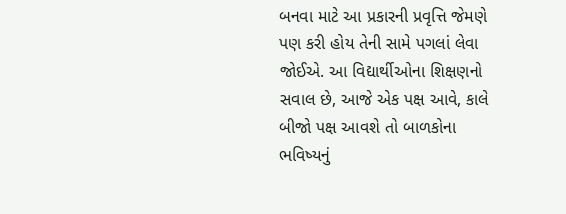બનવા માટે આ પ્રકારની પ્રવૃત્તિ જેમણે પણ કરી હોય તેની સામે પગલાં લેવા જોઈએ. આ વિદ્યાર્થીઓના શિક્ષણનો સવાલ છે, આજે એક પક્ષ આવે, કાલે બીજો પક્ષ આવશે તો બાળકોના ભવિષ્યનું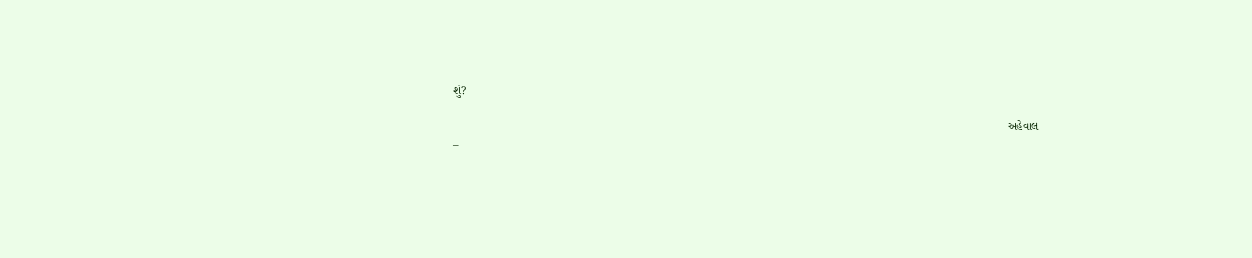શું?

                                                                                                                                                                         અહેવાલ –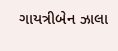ગાયત્રીબેન ઝાલા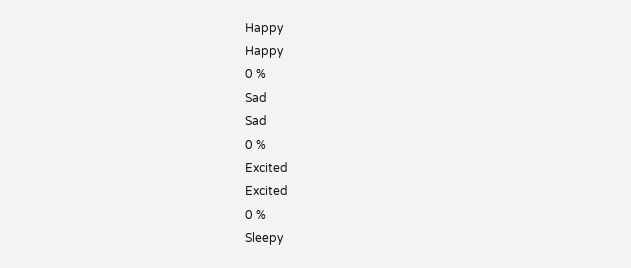Happy
Happy
0 %
Sad
Sad
0 %
Excited
Excited
0 %
Sleepy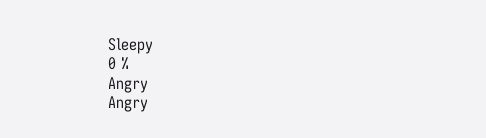Sleepy
0 %
Angry
Angry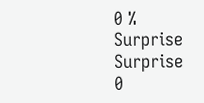0 %
Surprise
Surprise
0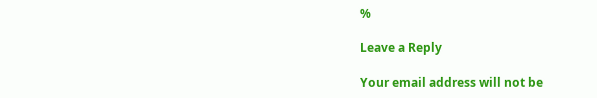%

Leave a Reply

Your email address will not be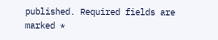published. Required fields are marked *